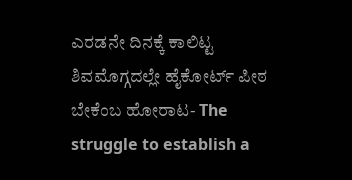ಎರಡನೇ ದಿನಕ್ಕೆ ಕಾಲಿಟ್ಟ ಶಿವಮೊಗ್ಗದಲ್ಲೇ ಹೈಕೋರ್ಟ್ ಪೀಠ ಬೇಕೆಂಬ ಹೋರಾಟ- The struggle to establish a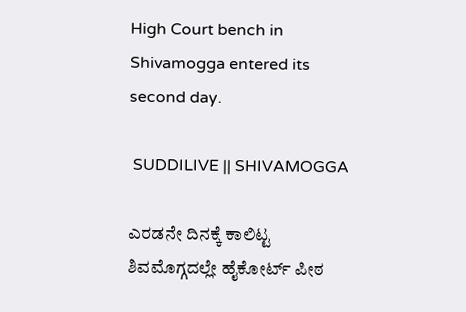High Court bench in Shivamogga entered its second day.

 SUDDILIVE || SHIVAMOGGA

ಎರಡನೇ ದಿನಕ್ಕೆ ಕಾಲಿಟ್ಟ ಶಿವಮೊಗ್ಗದಲ್ಲೇ ಹೈಕೋರ್ಟ್ ಪೀಠ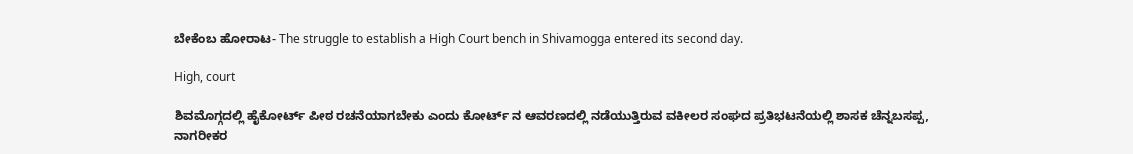ಬೇಕೆಂಬ ಹೋರಾಟ- The struggle to establish a High Court bench in Shivamogga entered its second day.

High, court

ಶಿವಮೊಗ್ಗದಲ್ಲಿ ಹೈಕೋರ್ಟ್ ಪೀಠ ರಚನೆಯಾಗಬೇಕು ಎಂದು ಕೋರ್ಟ್ ನ ಆವರಣದಲ್ಲಿ ನಡೆಯುತ್ತಿರುವ ವಕೀಲರ ಸಂಘದ ಪ್ರತಿಭಟನೆಯಲ್ಲಿ ಶಾಸಕ ಚೆನ್ನಬಸಪ್ಪ,  ನಾಗರೀಕರ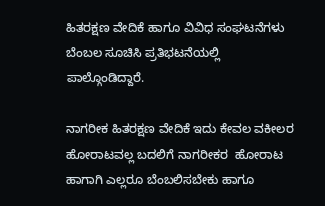ಹಿತರಕ್ಷಣ ವೇದಿಕೆ ಹಾಗೂ ವಿವಿಧ‌ ಸಂಘಟನೆಗಳು ಬೆಂಬಲ ಸೂಚಿಸಿ ಪ್ರತಿಭಟನೆಯಲ್ಲಿ ಪಾಲ್ಗೊಂಡಿದ್ದಾರೆ.

ನಾಗರೀಕ ಹಿತರಕ್ಷಣ ವೇದಿಕೆ ಇದು ಕೇವಲ ವಕೀಲರ ಹೋರಾಟವಲ್ಲ ಬದಲಿಗೆ ನಾಗರೀಕರ  ಹೋರಾಟ ಹಾಗಾಗಿ ಎಲ್ಲರೂ ಬೆಂಬಲಿಸಬೇಕು ಹಾಗೂ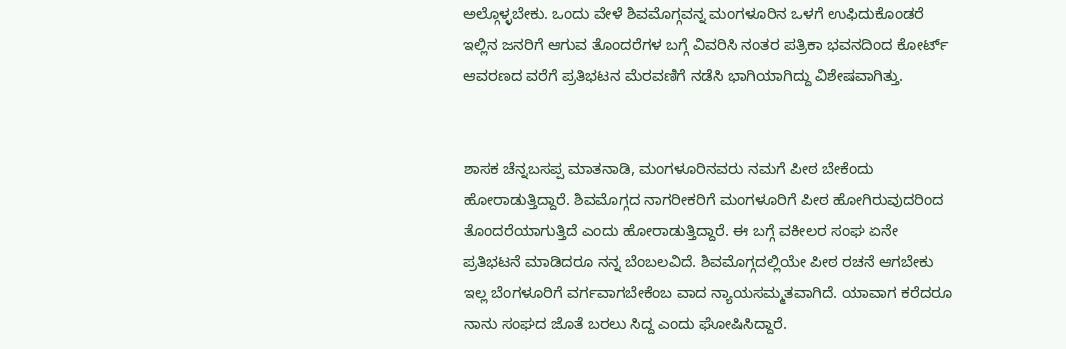ಅಲ್ಗೊಳ್ಳಬೇಕು. ಒಂದು ವೇಳೆ ಶಿವಮೊಗ್ಗವನ್ನ‌ ಮಂಗಳೂರಿನ ಒಳಗೆ ಉಫಿದುಕೊಂಡರೆ ಇಲ್ಲಿನ ಜನರಿಗೆ ಆಗುವ ತೊಂದರೆಗಳ ಬಗ್ಗೆ ವಿವರಿಸಿ ನಂತರ ಪತ್ರಿಕಾ ಭವನದಿಂದ ಕೋರ್ಟ್ ಆವರಣದ ವರೆಗೆ ಪ್ರತಿಭಟನ ಮೆರವಣಿಗೆ ನಡೆಸಿ ಭಾಗಿಯಾಗಿದ್ದು ವಿಶೇಷವಾಗಿತ್ತು.


ಶಾಸಕ ಚೆನ್ನಬಸಪ್ಪ ಮಾತನಾಡಿ, ಮಂಗಳೂರಿನವರು ನಮಗೆ ಪೀಠ ಬೇಕೆಂದು ಹೋರಾಡುತ್ತಿದ್ದಾರೆ. ಶಿವಮೊಗ್ಗದ ನಾಗರೀಕರಿಗೆ ಮಂಗಳೂರಿಗೆ ಪೀಠ ಹೋಗಿರುವುದರಿಂದ ತೊಂದರೆಯಾಗುತ್ತಿದೆ ಎಂದು ಹೋರಾಡುತ್ತಿದ್ದಾರೆ. ಈ ಬಗ್ಗೆ ವಕೀಲರ ಸಂಘ ಏನೇ ಪ್ರತಿಭಟನೆ ಮಾಡಿದರೂ ನನ್ನ ಬೆಂಬಲವಿದೆ. ಶಿವಮೊಗ್ಗದಲ್ಲಿಯೇ ಪೀಠ ರಚನೆ ಆಗಬೇಕು ಇಲ್ಲ ಬೆಂಗಳೂರಿಗೆ ವರ್ಗವಾಗಬೇಕೆಂಬ ವಾದ ನ್ಯಾಯಸಮ್ಮತವಾಗಿದೆ. ಯಾವಾಗ ಕರೆದರೂ ನಾನು ಸಂಘದ ಜೊತೆ ಬರಲು ಸಿದ್ದ ಎಂದು ಘೋಷಿಸಿದ್ದಾರೆ.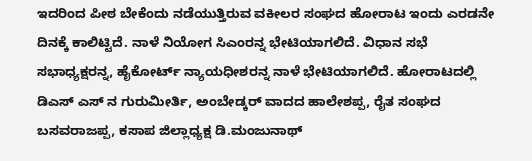ಇದರಿಂದ ಪೀಠ ಬೇಕೆಂದು ನಡೆಯುತ್ತಿರುವ ವಕೀಲರ ಸಂಘದ ಹೋರಾಟ ಇಂದು ಎರಡನೇ ದಿನಕ್ಕೆ ಕಾಲಿಟ್ಟಿದೆ. ನಾಳೆ ನಿಯೋಗ ಸಿಎಂರನ್ನ ಭೇಟಿಯಾಗಲಿದೆ. ವಿಧಾನ ಸಭೆ ಸಭಾಧ್ಯಕ್ಷರನ್ನ, ಹೈಕೋರ್ಟ್ ನ್ಯಾಯಧೀಶರನ್ನ ನಾಳೆ ಭೇಟಿಯಾಗಲಿದೆ. ಹೋರಾಟದಲ್ಲಿ ಡಿಎಸ್ ಎಸ್ ನ ಗುರುಮೀರ್ತಿ, ಅಂಬೇಡ್ಕರ್ ವಾದದ ಹಾಲೇಶಪ್ಪ, ರೈತ ಸಂಘದ ಬಸವರಾಜಪ್ಪ, ಕಸಾಪ ಜಿಲ್ಲಾಧ್ಯಕ್ಷ ಡಿ.ಮಂಜುನಾಥ್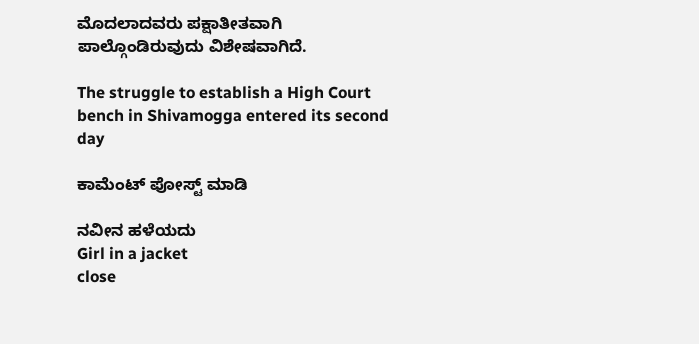ಮೊದಲಾದವರು ಪಕ್ಷಾತೀತವಾಗಿ ಪಾಲ್ಗೊಂಡಿರುವುದು ವಿಶೇಷವಾಗಿದೆ.

The struggle to establish a High Court bench in Shivamogga entered its second day

ಕಾಮೆಂಟ್‌‌ ಪೋಸ್ಟ್‌ ಮಾಡಿ

ನವೀನ ಹಳೆಯದು
Girl in a jacket
close